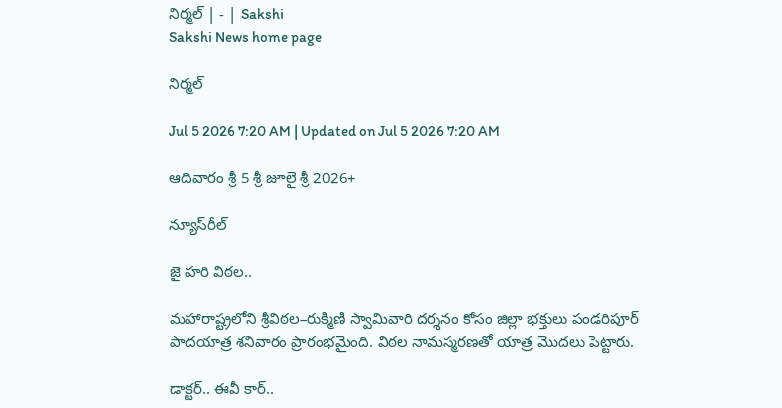నిర్మల్‌ | - | Sakshi
Sakshi News home page

నిర్మల్‌

Jul 5 2026 7:20 AM | Updated on Jul 5 2026 7:20 AM

ఆదివారం శ్రీ 5 శ్రీ జూలై శ్రీ 2026+

న్యూస్‌రీల్‌

జై హరి విఠల..

మహారాష్ట్రలోని శ్రీవిఠల–రుక్మిణి స్వామివారి దర్శనం కోసం జిల్లా భక్తులు పండరిపూర్‌ పాదయాత్ర శనివారం ప్రారంభమైంది. విఠల నామస్మరణతో యాత్ర మొదలు పెట్టారు.

డాక్టర్‌.. ఈవీ కార్‌..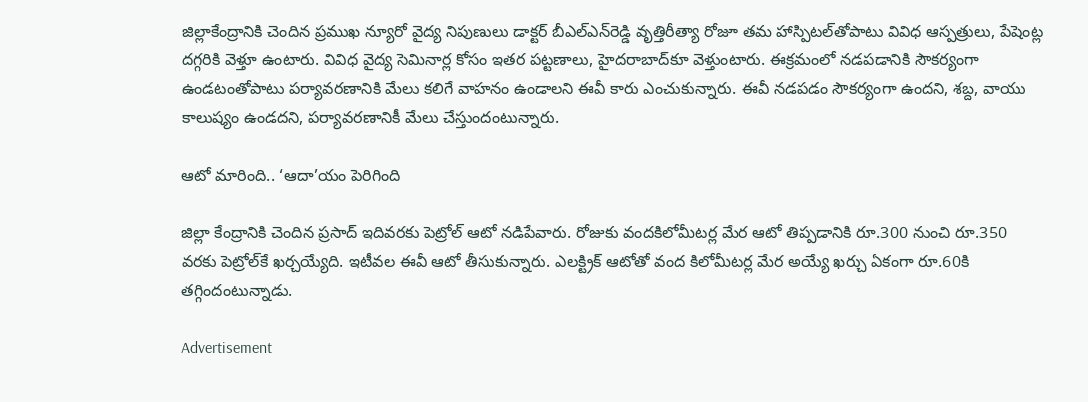జిల్లాకేంద్రానికి చెందిన ప్రముఖ న్యూరో వైద్య నిపుణులు డాక్టర్‌ బీఎల్‌ఎన్‌రెడ్డి వృత్తిరీత్యా రోజూ తమ హాస్పిటల్‌తోపాటు వివిధ ఆస్పత్రులు, పేషెంట్ల దగ్గరికి వెళ్తూ ఉంటారు. వివిధ వైద్య సెమినార్ల కోసం ఇతర పట్టణాలు, హైదరాబాద్‌కూ వెళ్తుంటారు. ఈక్రమంలో నడపడానికి సౌకర్యంగా ఉండటంతోపాటు పర్యావరణానికి మేలు కలిగే వాహనం ఉండాలని ఈవీ కారు ఎంచుకున్నారు. ఈవీ నడపడం సౌకర్యంగా ఉందని, శబ్ద, వాయు కాలుష్యం ఉండదని, పర్యావరణానికీ మేలు చేస్తుందంటున్నారు.

ఆటో మారింది.. ‘ఆదా’యం పెరిగింది

జిల్లా కేంద్రానికి చెందిన ప్రసాద్‌ ఇదివరకు పెట్రోల్‌ ఆటో నడిపేవారు. రోజుకు వందకిలోమీటర్ల మేర ఆటో తిప్పడానికి రూ.300 నుంచి రూ.350 వరకు పెట్రోల్‌కే ఖర్చయ్యేది. ఇటీవల ఈవీ ఆటో తీసుకున్నారు. ఎలక్ట్రిక్‌ ఆటోతో వంద కిలోమీటర్ల మేర అయ్యే ఖర్చు ఏకంగా రూ.60కి తగ్గిందంటున్నాడు.

Advertisement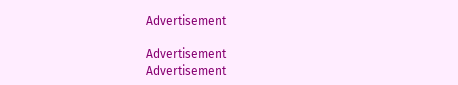Advertisement

Advertisement
Advertisement